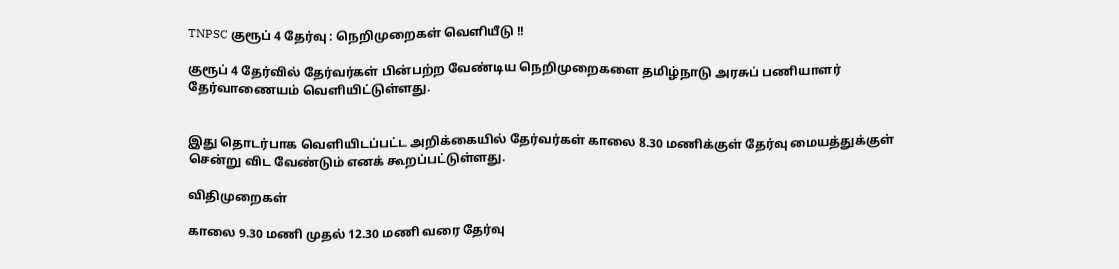TNPSC குரூப் 4 தேர்வு : நெறிமுறைகள் வெளியீடு !!

குரூப் 4 தேர்வில் தேர்வர்கள் பின்பற்ற வேண்டிய நெறிமுறைகளை தமிழ்நாடு அரசுப் பணியாளர் தேர்வாணையம் வெளியிட்டுள்ளது.


இது தொடர்பாக வெளியிடப்பட்ட அறிக்கையில் தேர்வர்கள் காலை 8.30 மணிக்குள் தேர்வு மையத்துக்குள் சென்று விட வேண்டும் எனக் கூறப்பட்டுள்ளது.

விதிமுறைகள்

காலை 9.30 மணி முதல் 12.30 மணி வரை தேர்வு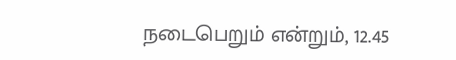நடைபெறும் என்றும், 12.45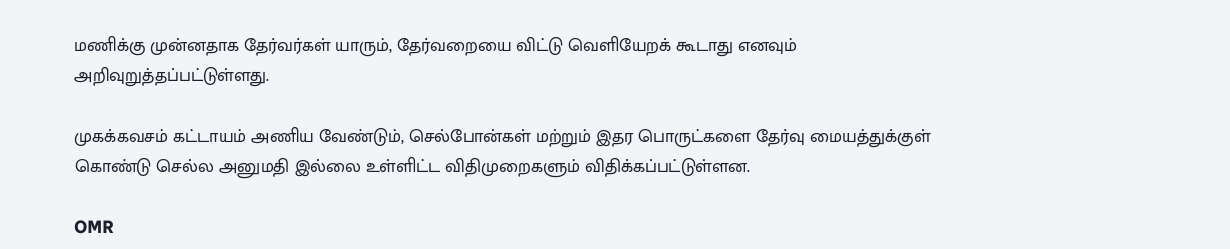மணிக்கு முன்னதாக தேர்வர்கள் யாரும், தேர்வறையை விட்டு வெளியேறக் கூடாது எனவும் அறிவுறுத்தப்பட்டுள்ளது.

முகக்கவசம் கட்டாயம் அணிய வேண்டும், செல்போன்கள் மற்றும் இதர பொருட்களை தேர்வு மையத்துக்குள் கொண்டு செல்ல அனுமதி இல்லை உள்ளிட்ட விதிமுறைகளும் விதிக்கப்பட்டுள்ளன.

OMR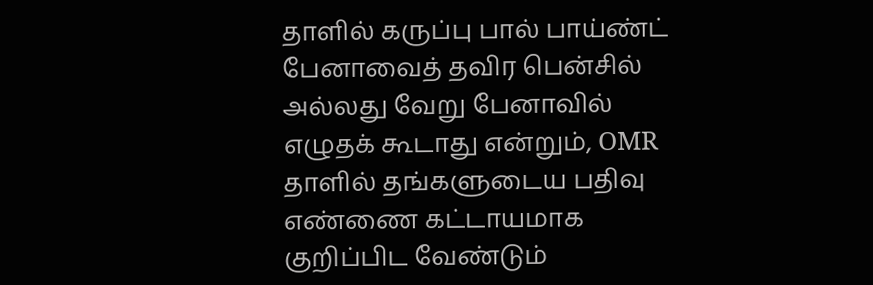தாளில் கருப்பு பால் பாய்ண்ட் பேனாவைத் தவிர பென்சில் அல்லது வேறு பேனாவில் எழுதக் கூடாது என்றும், OMR தாளில் தங்களுடைய பதிவு எண்ணை கட்டாயமாக குறிப்பிட வேண்டும்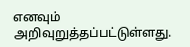எனவும் அறிவுறுத்தப்பட்டுள்ளது.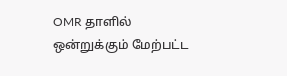OMR தாளில் ஒன்றுக்கும் மேற்பட்ட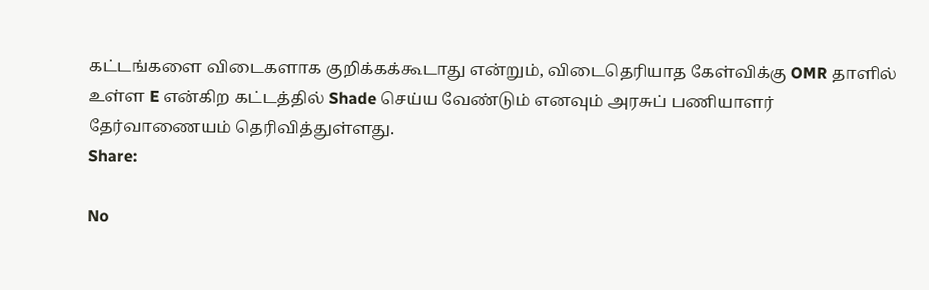கட்டங்களை விடைகளாக குறிக்கக்கூடாது என்றும், விடைதெரியாத கேள்விக்கு OMR தாளில் உள்ள E என்கிற கட்டத்தில் Shade செய்ய வேண்டும் எனவும் அரசுப் பணியாளர் தேர்வாணையம் தெரிவித்துள்ளது.
Share:

No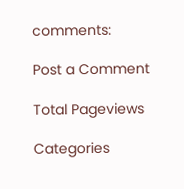comments:

Post a Comment

Total Pageviews

Categories